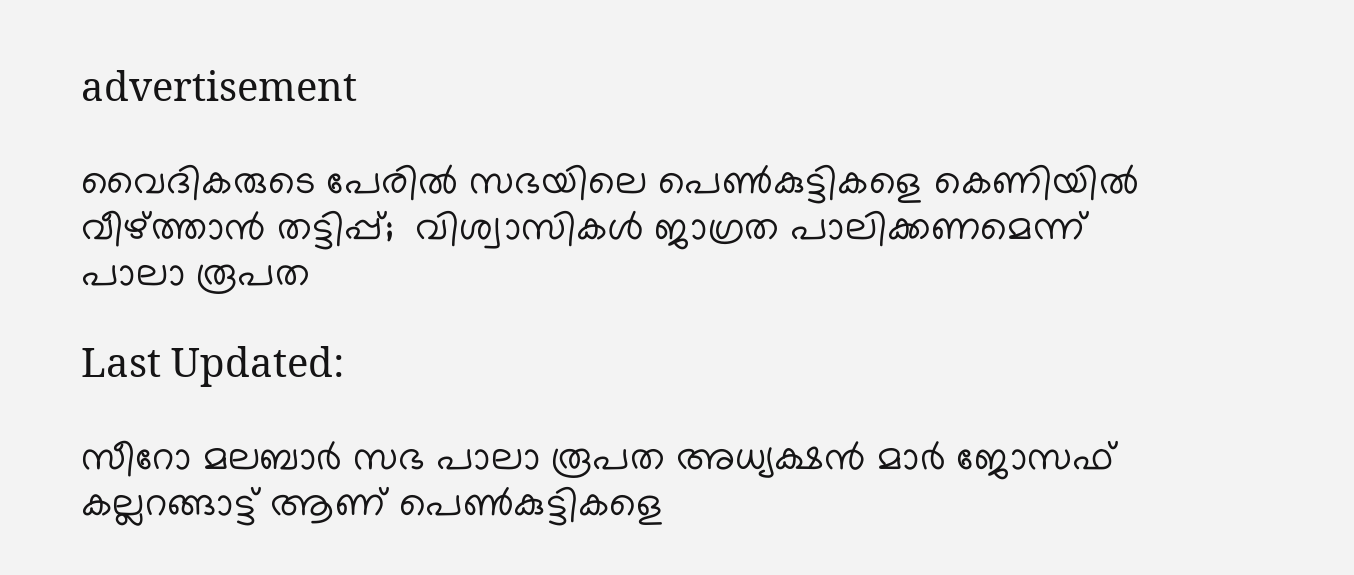advertisement

വൈദികരുടെ പേരിൽ സഭയിലെ പെൺകുട്ടികളെ കെണിയിൽ വീഴ്ത്താൻ തട്ടിപ്പ്;  വിശ്വാസികൾ ജാഗ്രത പാലിക്കണമെന്ന് പാലാ രൂപത

Last Updated:

സീറോ മലബാർ സഭ പാലാ രൂപത അധ്യക്ഷൻ മാർ ജോസഫ് കല്ലറങ്ങാട്ട് ആണ് പെൺകുട്ടികളെ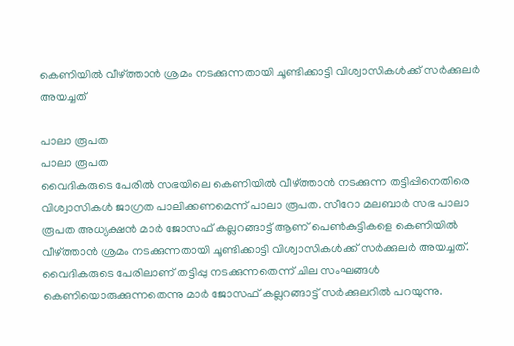കെണിയിൽ വീഴ്ത്താൻ ശ്രമം നടക്കുന്നതായി ചൂണ്ടിക്കാട്ടി വിശ്വാസികൾക്ക് സർക്കുലർ അയച്ചത്

പാലാ രൂപത
പാലാ രൂപത
വൈദികരുടെ പേരിൽ സഭയിലെ കെണിയിൽ വീഴ്ത്താൻ നടക്കുന്ന തട്ടിപ്പിനെതിരെ വിശ്വാസികൾ ജാഗ്രത പാലിക്കണമെന്ന് പാലാ രൂപത. സീറോ മലബാർ സഭ പാലാ രൂപത അധ്യക്ഷൻ മാർ ജോസഫ് കല്ലറങ്ങാട്ട് ആണ് പെൺകുട്ടികളെ കെണിയിൽ വീഴ്ത്താൻ ശ്രമം നടക്കുന്നതായി ചൂണ്ടിക്കാട്ടി വിശ്വാസികൾക്ക് സർക്കുലർ അയച്ചത്. വൈദികരുടെ പേരിലാണ് തട്ടിപ്പു നടക്കുന്നതെന്ന് ചില സംഘങ്ങൾ കെണിയൊരുക്കുന്നതെന്നു മാർ ജോസഫ് കല്ലറങ്ങാട്ട് സർക്കുലറിൽ പറയുന്നു.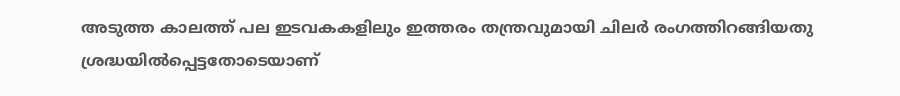അടുത്ത കാലത്ത് പല ഇടവകകളിലും ഇത്തരം തന്ത്രവുമായി ചിലർ രംഗത്തിറങ്ങിയതു ശ്രദ്ധയിൽപ്പെട്ടതോടെയാണ്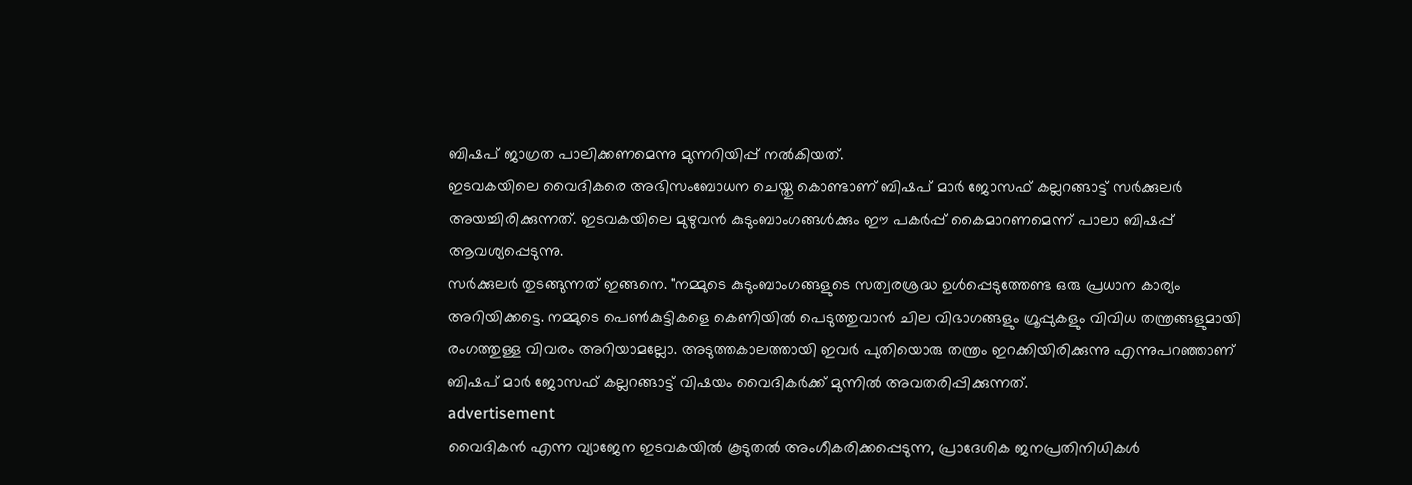ബിഷപ് ജാഗ്രത പാലിക്കണമെന്നു മുന്നറിയിപ്പ് നൽകിയത്.
ഇടവകയിലെ വൈദികരെ അഭിസംബോധന ചെയ്തു കൊണ്ടാണ് ബിഷപ് മാർ ജോസഫ് കല്ലറങ്ങാട്ട് സർക്കുലർ അയച്ചിരിക്കുന്നത്. ഇടവകയിലെ മുഴുവൻ കുടുംബാംഗങ്ങൾക്കും ഈ പകർപ്പ് കൈമാറണമെന്ന് പാലാ ബിഷപ്പ് ആവശ്യപ്പെടുന്നു.
സർക്കുലർ തുടങ്ങുന്നത് ഇങ്ങനെ. "നമ്മുടെ കുടുംബാംഗങ്ങളുടെ സത്വരശ്രദ്ധ ഉൾപ്പെടുത്തേണ്ട ഒരു പ്രധാന കാര്യം അറിയിക്കട്ടെ. നമ്മുടെ പെൺകുട്ടികളെ കെണിയിൽ പെടുത്തുവാൻ ചില വിഭാഗങ്ങളും ഗ്രൂപ്പുകളും വിവിധ തന്ത്രങ്ങളുമായി രംഗത്തുള്ള വിവരം അറിയാമല്ലോ. അടുത്തകാലത്തായി ഇവർ പുതിയൊരു തന്ത്രം ഇറക്കിയിരിക്കുന്നു എന്നുപറഞ്ഞാണ് ബിഷപ് മാർ ജോസഫ് കല്ലറങ്ങാട്ട് വിഷയം വൈദികർക്ക് മുന്നിൽ അവതരിപ്പിക്കുന്നത്.
advertisement
വൈദികൻ എന്ന വ്യാജേന ഇടവകയിൽ കൂടുതൽ അംഗീകരിക്കപ്പെടുന്ന, പ്രാദേശിക ജനപ്രതിനിധികൾ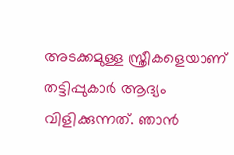അടക്കമുള്ള സ്ത്രീകളെയാണ് തട്ടിപ്പുകാർ ആദ്യം വിളിക്കുന്നത്. ഞാൻ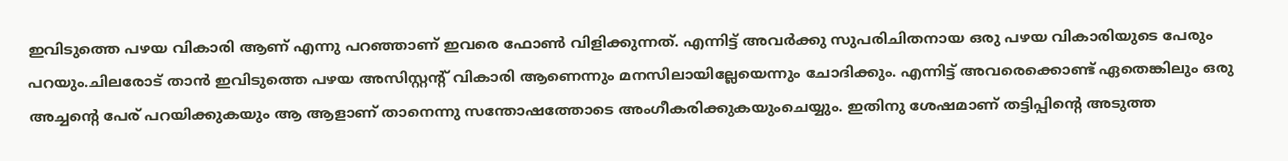ഇവിടുത്തെ പഴയ വികാരി ആണ് എന്നു പറഞ്ഞാണ് ഇവരെ ഫോൺ വിളിക്കുന്നത്. എന്നിട്ട് അവർക്കു സുപരിചിതനായ ഒരു പഴയ വികാരിയുടെ പേരും പറയും.ചിലരോട് താൻ ഇവിടുത്തെ പഴയ അസിസ്റ്റന്‍റ് വികാരി ആണെന്നും മനസിലായില്ലേയെന്നും ചോദിക്കും. എന്നിട്ട് അവരെക്കൊണ്ട് ഏതെങ്കിലും ഒരു അച്ചന്‍റെ പേര് പറയിക്കുകയും ആ ആളാണ് താനെന്നു സന്തോഷത്തോടെ അംഗീകരിക്കുകയുംചെയ്യും. ഇതിനു ശേഷമാണ് തട്ടിപ്പിന്‍റെ അടുത്ത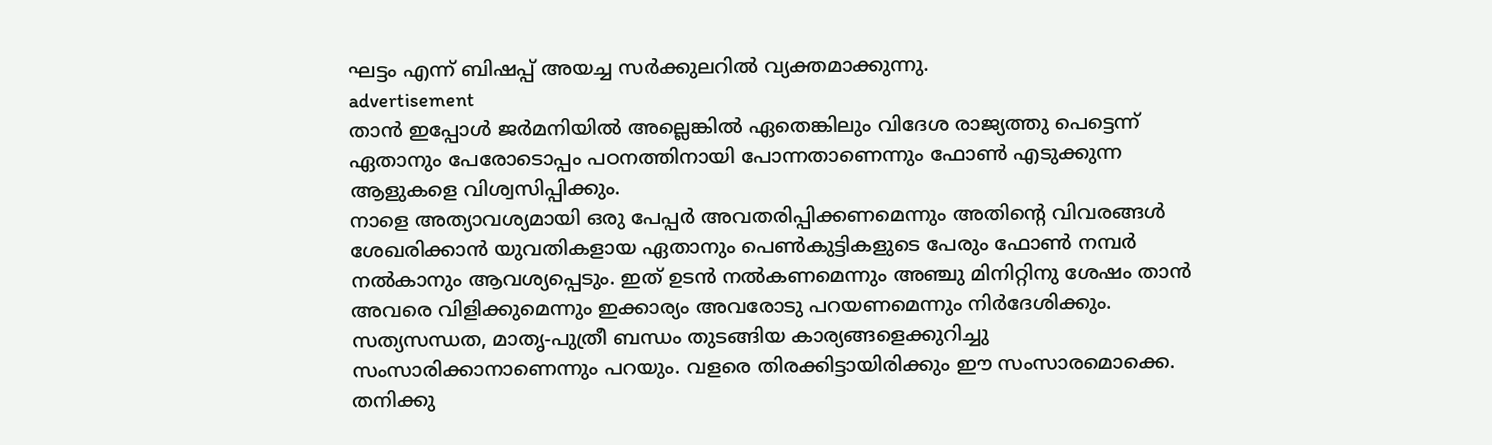ഘട്ടം എന്ന് ബിഷപ്പ് അയച്ച സർക്കുലറിൽ വ്യക്തമാക്കുന്നു.
advertisement
താൻ ഇപ്പോൾ ജർമനിയിൽ അല്ലെങ്കിൽ ഏതെങ്കിലും വിദേശ രാജ്യത്തു പെട്ടെന്ന് ഏതാനും പേരോടൊപ്പം പഠനത്തിനായി പോന്നതാണെന്നും ഫോൺ എടുക്കുന്ന ആളുകളെ വിശ്വസിപ്പിക്കും.
നാളെ അത്യാവശ്യമായി ഒരു പേപ്പർ അവതരിപ്പിക്കണമെന്നും അതിന്‍റെ വിവരങ്ങൾ ശേഖരിക്കാൻ യുവതികളായ ഏതാനും പെൺകുട്ടികളുടെ പേരും ഫോൺ നമ്പർ നൽകാനും ആവശ്യപ്പെടും. ഇത് ഉടൻ നൽകണമെന്നും അഞ്ചു മിനിറ്റിനു ശേഷം താൻ അവരെ വിളിക്കുമെന്നും ഇക്കാര്യം അവരോടു പറയണമെന്നും നിർദേശിക്കും.
സത്യസന്ധത, മാതൃ-പുത്രീ ബന്ധം തുടങ്ങിയ കാര്യങ്ങളെക്കുറിച്ചു സംസാരിക്കാനാണെന്നും പറയും. വളരെ തിരക്കിട്ടായിരിക്കും ഈ സംസാരമൊക്കെ. തനിക്കു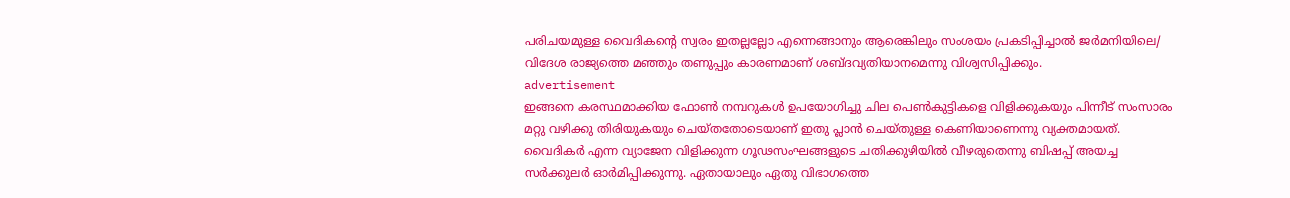പരിചയമുള്ള വൈദികന്‍റെ സ്വരം ഇതല്ലല്ലോ എന്നെങ്ങാനും ആരെങ്കിലും സംശയം പ്രകടിപ്പിച്ചാൽ ജർമനിയിലെ/ വിദേശ രാജ്യത്തെ മഞ്ഞും തണുപ്പും കാരണമാണ് ശബ്ദവ്യതിയാനമെന്നു വിശ്വസിപ്പിക്കും.
advertisement
ഇങ്ങനെ കരസ്ഥമാക്കിയ ഫോൺ നമ്പറുകൾ ഉപയോഗിച്ചു ചില പെൺകുട്ടികളെ വിളിക്കുകയും പിന്നീട് സംസാരം മറ്റു വഴിക്കു തിരിയുകയും ചെയ്തതോടെയാണ് ഇതു പ്ലാൻ ചെയ്തുള്ള കെണിയാണെന്നു വ്യക്തമായത്. വൈദികർ എന്ന വ്യാജേന വിളിക്കുന്ന ഗൂഢസംഘങ്ങളുടെ ചതിക്കുഴിയിൽ വീഴരുതെന്നു ബിഷപ്പ് അയച്ച സർക്കുലർ ഓർമിപ്പിക്കുന്നു. ഏതായാലും ഏതു വിഭാഗത്തെ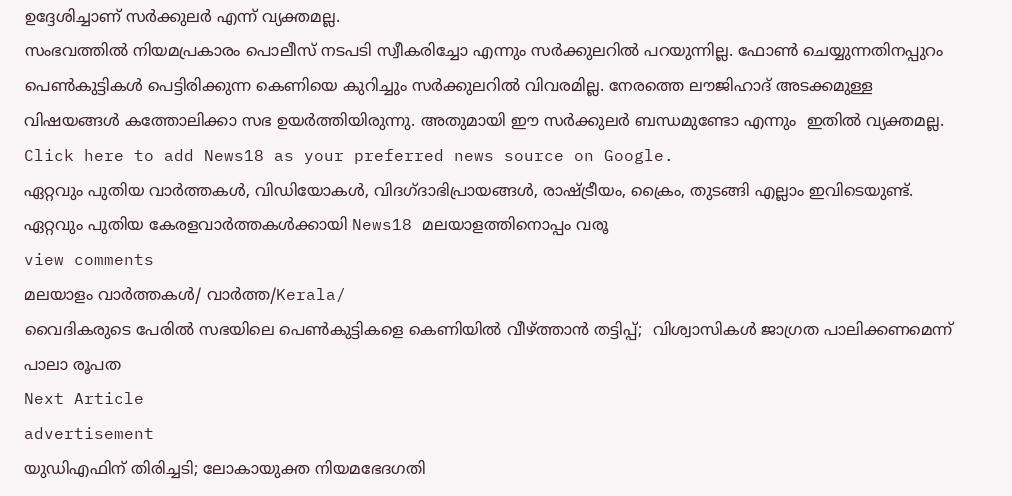ഉദ്ദേശിച്ചാണ് സർക്കുലർ എന്ന് വ്യക്തമല്ല.
സംഭവത്തിൽ നിയമപ്രകാരം പൊലീസ് നടപടി സ്വീകരിച്ചോ എന്നും സർക്കുലറിൽ പറയുന്നില്ല. ഫോൺ ചെയ്യുന്നതിനപ്പുറം പെൺകുട്ടികൾ പെട്ടിരിക്കുന്ന കെണിയെ കുറിച്ചും സർക്കുലറിൽ വിവരമില്ല. നേരത്തെ ലൗജിഹാദ് അടക്കമുള്ള വിഷയങ്ങൾ കത്തോലിക്കാ സഭ ഉയർത്തിയിരുന്നു. അതുമായി ഈ സർക്കുലർ ബന്ധമുണ്ടോ എന്നും  ഇതിൽ വ്യക്തമല്ല.
Click here to add News18 as your preferred news source on Google.
ഏറ്റവും പുതിയ വാർത്തകൾ, വിഡിയോകൾ, വിദഗ്ദാഭിപ്രായങ്ങൾ, രാഷ്ട്രീയം, ക്രൈം, തുടങ്ങി എല്ലാം ഇവിടെയുണ്ട്. ഏറ്റവും പുതിയ കേരളവാർത്തകൾക്കായി News18 മലയാളത്തിനൊപ്പം വരൂ
view comments
മലയാളം വാർത്തകൾ/ വാർത്ത/Kerala/
വൈദികരുടെ പേരിൽ സഭയിലെ പെൺകുട്ടികളെ കെണിയിൽ വീഴ്ത്താൻ തട്ടിപ്പ്;  വിശ്വാസികൾ ജാഗ്രത പാലിക്കണമെന്ന് പാലാ രൂപത
Next Article
advertisement
യുഡിഎഫിന് തിരിച്ചടി; ലോകായുക്ത നിയമഭേദഗതി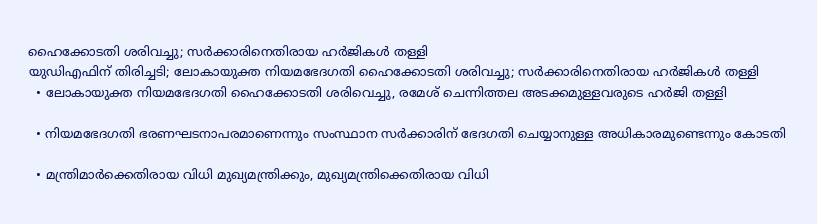ഹൈക്കോടതി ശരിവച്ചു; സർക്കാരിനെതിരായ ഹർജികൾ തള്ളി
യുഡിഎഫിന് തിരിച്ചടി; ലോകായുക്ത നിയമഭേദഗതി ഹൈക്കോടതി ശരിവച്ചു; സർക്കാരിനെതിരായ ഹർജികൾ തള്ളി
  • ലോകായുക്ത നിയമഭേദഗതി ഹൈക്കോടതി ശരിവെച്ചു, രമേശ് ചെന്നിത്തല അടക്കമുള്ളവരുടെ ഹർജി തള്ളി

  • നിയമഭേദഗതി ഭരണഘടനാപരമാണെന്നും സംസ്ഥാന സർക്കാരിന് ഭേദഗതി ചെയ്യാനുള്ള അധികാരമുണ്ടെന്നും കോടതി

  • മന്ത്രിമാർക്കെതിരായ വിധി മുഖ്യമന്ത്രിക്കും, മുഖ്യമന്ത്രിക്കെതിരായ വിധി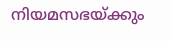നിയമസഭയ്ക്കും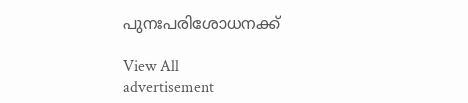പുനഃപരിശോധനക്ക്

View All
advertisement